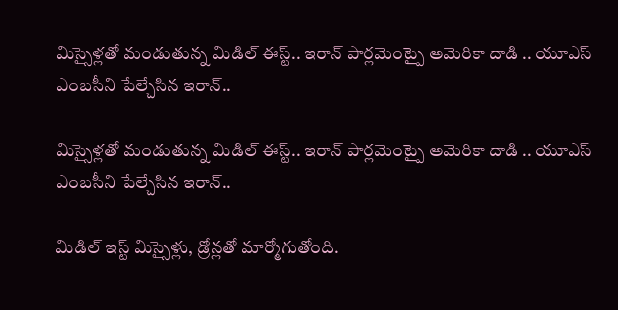మిస్సైళ్లతో మండుతున్న మిడిల్ ఈస్ట్.. ఇరాన్ పార్లమెంట్పై అమెరికా దాడి .. యూఎస్ ఎంబసీని పేల్చేసిన ఇరాన్..

మిస్సైళ్లతో మండుతున్న మిడిల్ ఈస్ట్.. ఇరాన్ పార్లమెంట్పై అమెరికా దాడి .. యూఎస్ ఎంబసీని పేల్చేసిన ఇరాన్..

మిడిల్ ఇస్ట్ మిస్సైళ్లు, డ్రోన్లతో మార్మోగుతోంది.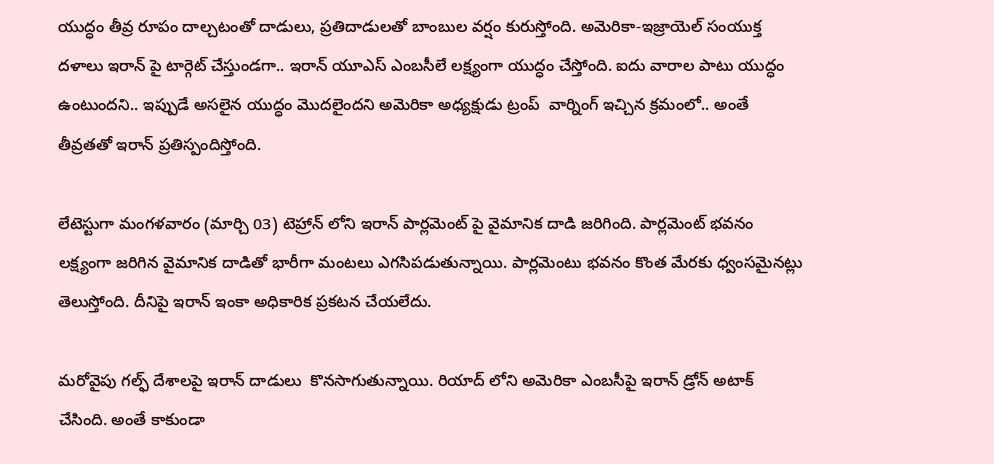యుద్ధం తీవ్ర రూపం దాల్చటంతో దాడులు, ప్రతిదాడులతో బాంబుల వర్షం కురుస్తోంది. అమెరికా-ఇజ్రాయెల్ సంయుక్త దళాలు ఇరాన్ పై టార్గెట్ చేస్తుండగా.. ఇరాన్ యూఎస్ ఎంబసీలే లక్ష్యంగా యుద్ధం చేస్తోంది. ఐదు వారాల పాటు యుద్ధం ఉంటుందని.. ఇప్పుడే అసలైన యుద్ధం మొదలైందని అమెరికా అధ్యక్షుడు ట్రంప్  వార్నింగ్ ఇచ్చిన క్రమంలో.. అంతే తీవ్రతతో ఇరాన్ ప్రతిస్పందిస్తోంది.

లేటెస్టుగా మంగళవారం (మార్చి 03) టెహ్రాన్ లోని ఇరాన్ పార్లమెంట్ పై వైమానిక దాడి జరిగింది. పార్లమెంట్ భవనం లక్ష్యంగా జరిగిన వైమానిక దాడితో భారీగా మంటలు ఎగసిపడుతున్నాయి. పార్లమెంటు భవనం కొంత మేరకు ధ్వంసమైనట్లు తెలుస్తోంది. దీనిపై ఇరాన్ ఇంకా అధికారిక ప్రకటన చేయలేదు.

మరోవైపు గల్ఫ్ దేశాలపై ఇరాన్ దాడులు  కొనసాగుతున్నాయి. రియాద్ లోని అమెరికా ఎంబసీపై ఇరాన్ డ్రోన్ అటాక్ చేసింది. అంతే కాకుండా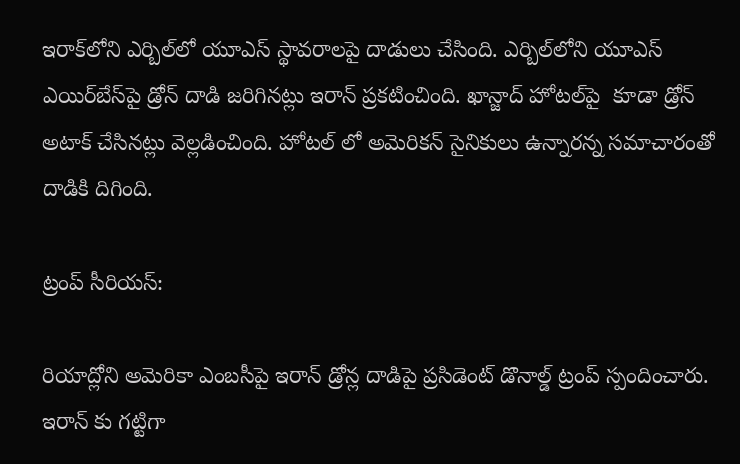ఇరాక్‌లోని ఎర్బిల్‌లో యూఎస్ స్థావరాలపై దాడులు చేసింది. ఎర్బిల్‌లోని యూఎస్‌ ఎయిర్‌బేస్‌పై డ్రోన్ దాడి జరిగినట్లు ఇరాన్ ప్రకటించింది. ఖాన్జాద్‌ హోటల్‌పై  కూడా డ్రోన్‌ అటాక్ చేసినట్లు వెల్లడించింది. హోటల్ లో అమెరికన్ సైనికులు ఉన్నారన్న సమాచారంతో దాడికి దిగింది.

ట్రంప్ సీరియస్:

రియాద్లోని అమెరికా ఎంబసీపై ఇరాన్ డ్రోన్ల దాడిపై ప్రసిడెంట్ డొనాల్డ్ ట్రంప్ స్పందించారు. ఇరాన్ కు గట్టిగా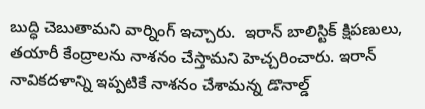బుద్ధి చెబుతామని వార్నింగ్ ఇచ్చారు.  ఇరాన్ బాలిస్టిక్ క్షిపణులు, తయారీ కేంద్రాలను నాశనం చేస్తామని హెచ్చరించారు. ఇరాన్ నావికదళాన్ని ఇప్పటికే నాశనం చేశామన్న డొనాల్డ్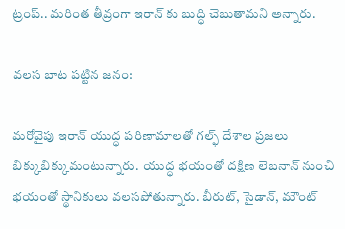ట్రంప్.. మరింత తీవ్రంగా ఇరాన్ కు బుద్ధి చెబుతామని అన్నారు.

వలస బాట పట్టిన జనం:

మరోవైపు ఇరాన్‌ యుద్ధ పరిణామాలతో గల్ఫ్ దేశాల ప్రజలు బిక్కుబిక్కుమంటున్నారు.  యుద్ధ భయంతో దక్షిణ లెబనాన్‌ నుంచి భయంతో స్థానికులు వలసపోతున్నారు. బీరుట్‌, సైడాన్‌, మౌంట్‌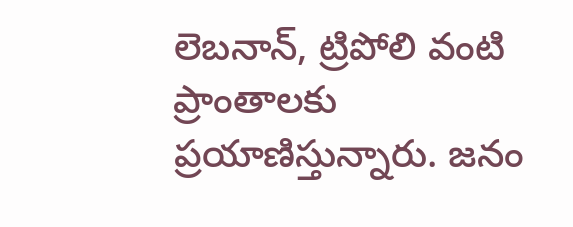లెబనాన్‌, ట్రిపోలి వంటి ప్రాంతాలకు ప్రయాణిస్తున్నారు. జనం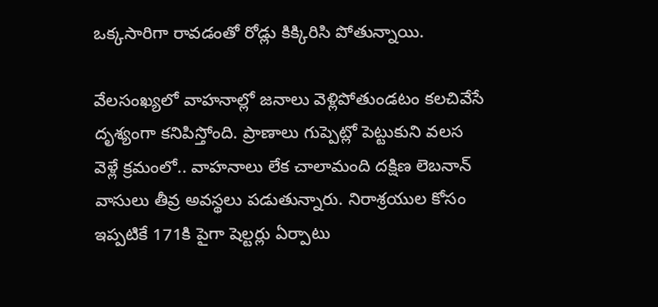ఒక్కసారిగా రావడంతో రోడ్లు కిక్కిరిసి పోతున్నాయి.

వేలసంఖ్యలో వాహనాల్లో జనాలు వెళ్లిపోతుండటం కలచివేసే దృశ్యంగా కనిపిస్తోంది. ప్రాణాలు గుప్పెట్లో పెట్టుకుని వలస వెళ్లే క్రమంలో.. వాహనాలు లేక చాలామంది దక్షిణ లెబనాన్‌ వాసులు తీవ్ర అవస్థలు పడుతున్నారు. నిరాశ్రయుల కోసం ఇప్పటికే 171కి పైగా షెల్టర్లు ఏర్పాటు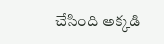చేసింది అక్కడి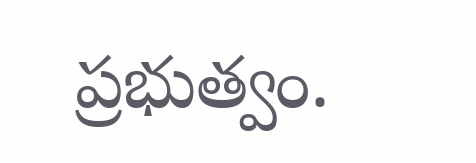ప్రభుత్వం.